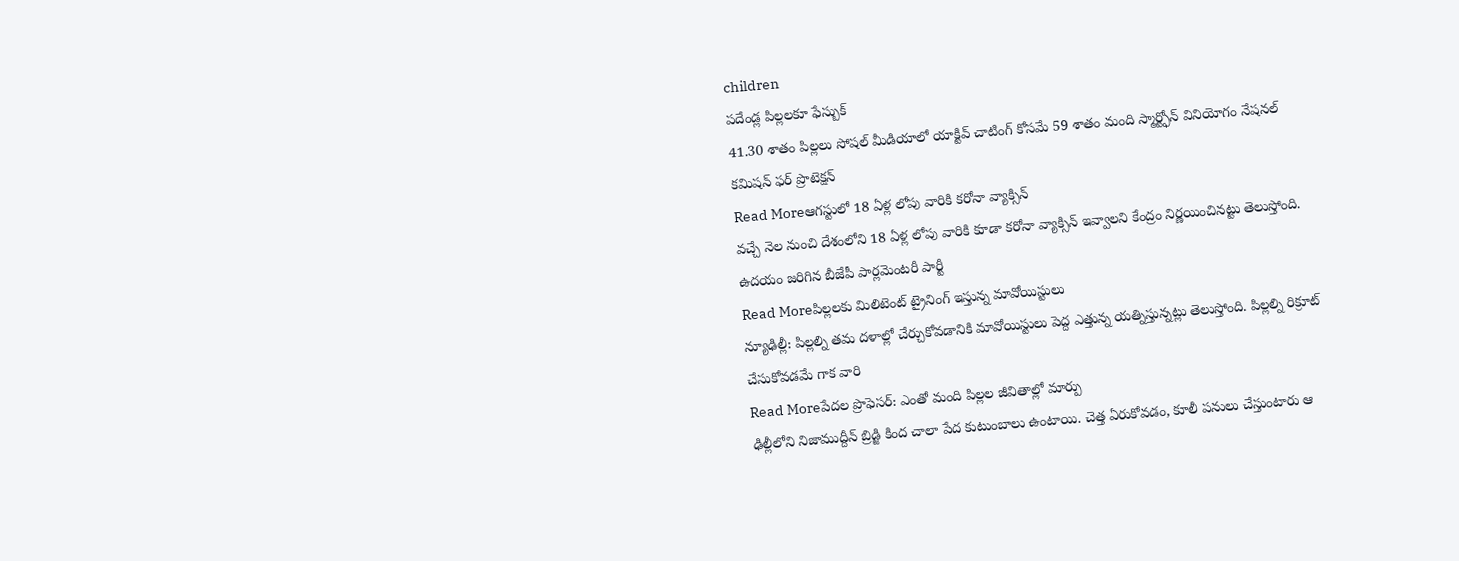children
పదేండ్ల పిల్లలకూ ఫేస్బుక్
41.30 శాతం పిల్లలు సోషల్ మీడియాలో యాక్టివ్ చాటింగ్ కోసమే 59 శాతం మంది స్మార్ట్ఫోన్ వినియోగం నేషనల్ కమిషన్ ఫర్ ప్రొటెక్షన్
Read Moreఆగస్టులో 18 ఏళ్ల లోపు వారికి కరోనా వ్యాక్సిన్
వచ్చే నెల నుంచి దేశంలోని 18 ఏళ్ల లోపు వారికి కూడా కరోనా వ్యాక్సిన్ ఇవ్వాలని కేంద్రం నిర్ణయించినట్టు తెలుస్తోంది. ఉదయం జరిగిన బీజేపీ పార్లమెంటరీ పార్టీ
Read Moreపిల్లలకు మిలిటెంట్ ట్రైనింగ్ ఇస్తున్న మావోయిస్టులు
న్యూఢిల్లీ: పిల్లల్ని తమ దళాల్లో చేర్చుకోవడానికి మావోయిస్టులు పెద్ద ఎత్తున్న యత్నిస్తున్నట్లు తెలుస్తోంది. పిల్లల్ని రిక్రూట్ చేసుకోవడమే గాక వారి
Read Moreపేదల ప్రొఫెసర్: ఎంతో మంది పిల్లల జీవితాల్లో మార్పు
ఢిల్లీలోని నిజాముద్దీన్ బ్రిడ్జి కింద చాలా పేద కుటుంబాలు ఉంటాయి. చెత్త ఏరుకోవడం, కూలీ పనులు చేస్తుంటారు ఆ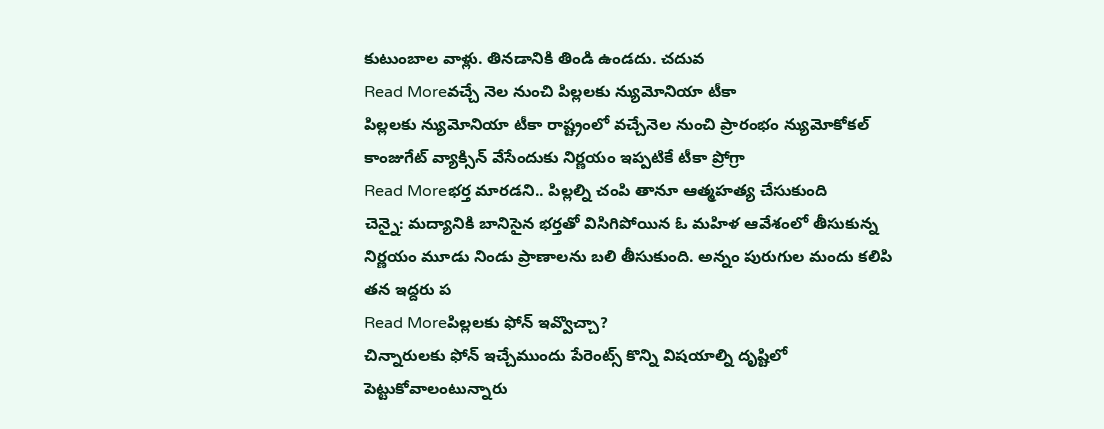కుటుంబాల వాళ్లు. తినడానికి తిండి ఉండదు. చదువ
Read Moreవచ్చే నెల నుంచి పిల్లలకు న్యుమోనియా టీకా
పిల్లలకు న్యుమోనియా టీకా రాష్ట్రంలో వచ్చేనెల నుంచి ప్రారంభం న్యుమోకోకల్ కాంజుగేట్ వ్యాక్సిన్ వేసేందుకు నిర్ణయం ఇప్పటికే టీకా ప్రోగ్రా
Read Moreభర్త మారడని.. పిల్లల్ని చంపి తానూ ఆత్మహత్య చేసుకుంది
చెన్నై: మద్యానికి బానిసైన భర్తతో విసిగిపోయిన ఓ మహిళ ఆవేశంలో తీసుకున్న నిర్ణయం మూడు నిండు ప్రాణాలను బలి తీసుకుంది. అన్నం పురుగుల మందు కలిపి తన ఇద్దరు ప
Read Moreపిల్లలకు ఫోన్ ఇవ్వొచ్చా?
చిన్నారులకు ఫోన్ ఇచ్చేముందు పేరెంట్స్ కొన్ని విషయాల్ని దృష్టిలో పెట్టుకోవాలంటున్నారు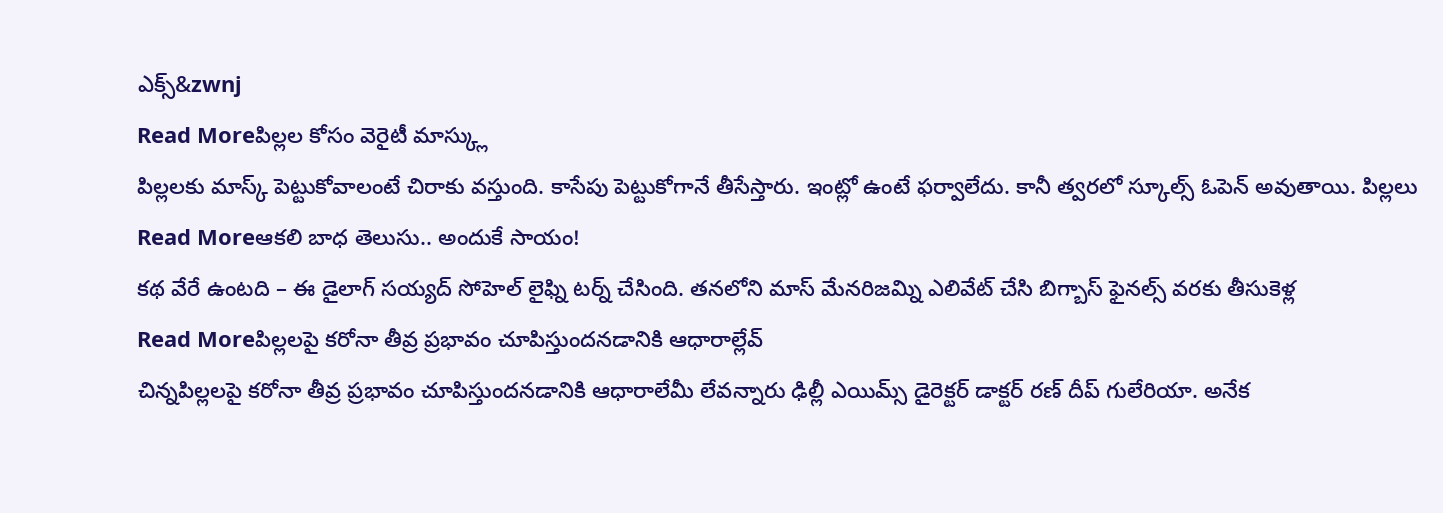ఎక్స్&zwnj
Read Moreపిల్లల కోసం వెరైటీ మాస్క్లు
పిల్లలకు మాస్క్ పెట్టుకోవాలంటే చిరాకు వస్తుంది. కాసేపు పెట్టుకోగానే తీసేస్తారు. ఇంట్లో ఉంటే ఫర్వాలేదు. కానీ త్వరలో స్కూల్స్ ఓపెన్ అవుతాయి. పిల్లలు
Read Moreఆకలి బాధ తెలుసు.. అందుకే సాయం!
కథ వేరే ఉంటది – ఈ డైలాగ్ సయ్యద్ సోహెల్ లైఫ్ని టర్న్ చేసింది. తనలోని మాస్ మేనరిజమ్ని ఎలివేట్ చేసి బిగ్బాస్ ఫైనల్స్ వరకు తీసుకెళ్ల
Read Moreపిల్లలపై కరోనా తీవ్ర ప్రభావం చూపిస్తుందనడానికి ఆధారాల్లేవ్
చిన్నపిల్లలపై కరోనా తీవ్ర ప్రభావం చూపిస్తుందనడానికి ఆధారాలేమీ లేవన్నారు ఢిల్లీ ఎయిమ్స్ డైరెక్టర్ డాక్టర్ రణ్ దీప్ గులేరియా. అనేక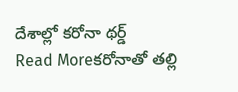దేశాల్లో కరోనా థర్డ్
Read Moreకరోనాతో తల్లి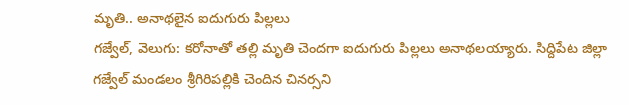మృతి.. అనాథలైన ఐదుగురు పిల్లలు
గజ్వేల్, వెలుగు: కరోనాతో తల్లి మృతి చెందగా ఐదుగురు పిల్లలు అనాథలయ్యారు. సిద్దిపేట జిల్లా గజ్వేల్ మండలం శ్రీగిరిపల్లికి చెందిన చినర్సని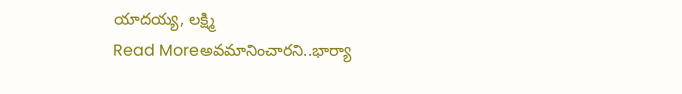యాదయ్య, లక్ష్మి
Read Moreఅవమానించారని..భార్యా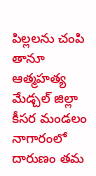పిల్లలను చంపి తానూ ఆత్మహత్య
మేడ్చల్ జిల్లా కీసర మండలం నాగారంలో దారుణం తమ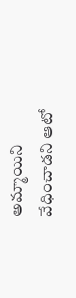అమ్మాయిని వేధించాడని ఆటో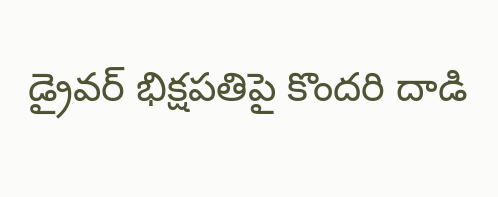డ్రైవర్ భిక్షపతిపై కొందరి దాడి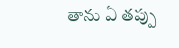తాను ఏ తప్పు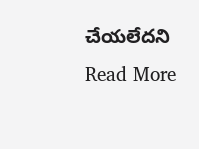చేయలేదని
Read More